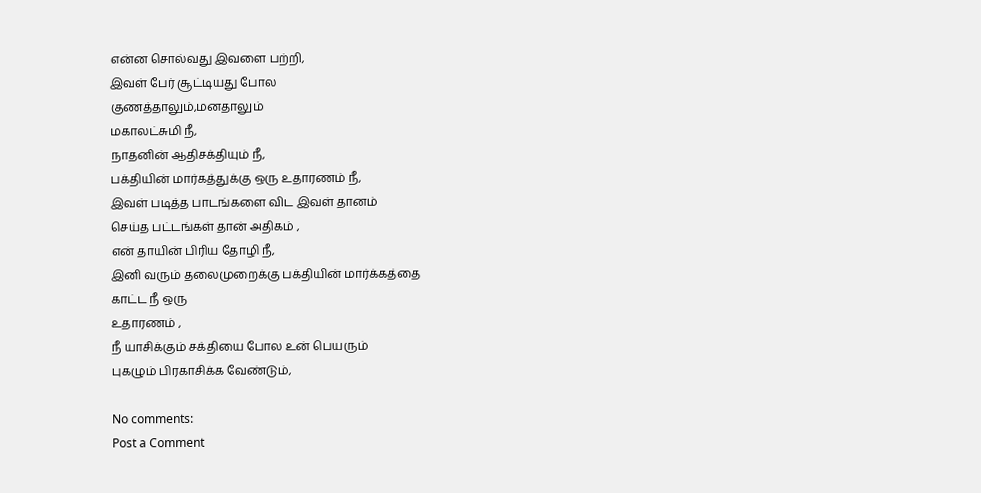என்ன சொல்வது இவளை பற்றி,
இவள் பேர் சூட்டியது போல
குணத்தாலும்,மனதாலும்
மகாலட்சுமி நீ,
நாதனின் ஆதிசக்தியும் நீ,
பக்தியின் மார்கத்துக்கு ஒரு உதாரணம் நீ,
இவள் படித்த பாடங்களை விட இவள் தானம்
செய்த பட்டங்கள் தான் அதிகம் ,
என் தாயின் பிரிய தோழி நீ,
இனி வரும் தலைமுறைக்கு பக்தியின் மார்க்கத்தை
காட்ட நீ ஒரு
உதாரணம் ,
நீ யாசிக்கும் சக்தியை போல உன் பெயரும்
புகழும் பிரகாசிக்க வேண்டும்,

No comments:
Post a Comment